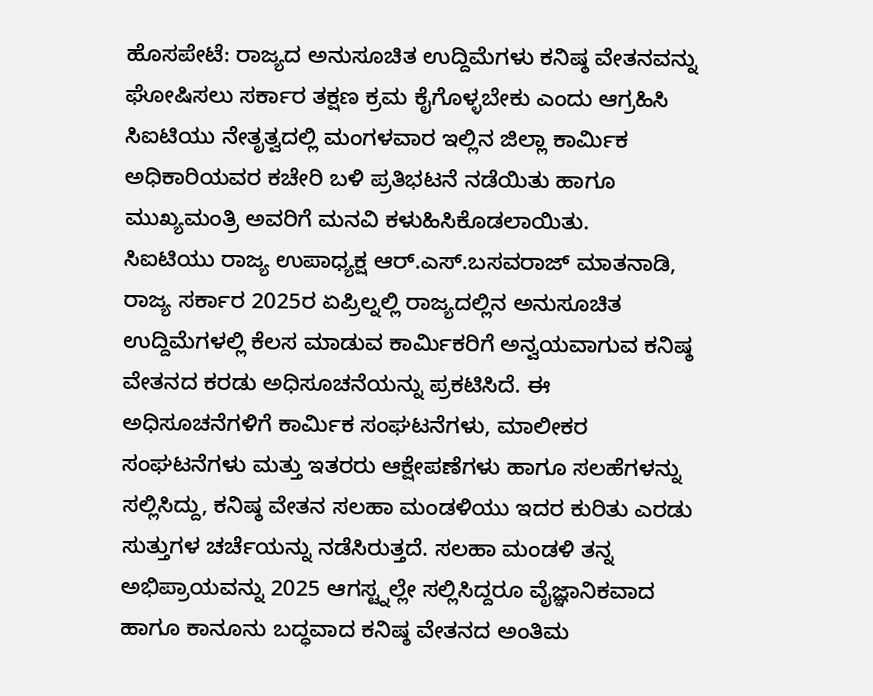ಹೊಸಪೇಟೆ: ರಾಜ್ಯದ ಅನುಸೂಚಿತ ಉದ್ದಿಮೆಗಳು ಕನಿಷ್ಠ ವೇತನವನ್ನು ಘೋಷಿಸಲು ಸರ್ಕಾರ ತಕ್ಷಣ ಕ್ರಮ ಕೈಗೊಳ್ಳಬೇಕು ಎಂದು ಆಗ್ರಹಿಸಿ ಸಿಐಟಿಯು ನೇತೃತ್ವದಲ್ಲಿ ಮಂಗಳವಾರ ಇಲ್ಲಿನ ಜಿಲ್ಲಾ ಕಾರ್ಮಿಕ ಅಧಿಕಾರಿಯವರ ಕಚೇರಿ ಬಳಿ ಪ್ರತಿಭಟನೆ ನಡೆಯಿತು ಹಾಗೂ ಮುಖ್ಯಮಂತ್ರಿ ಅವರಿಗೆ ಮನವಿ ಕಳುಹಿಸಿಕೊಡಲಾಯಿತು.
ಸಿಐಟಿಯು ರಾಜ್ಯ ಉಪಾಧ್ಯಕ್ಷ ಆರ್.ಎಸ್.ಬಸವರಾಜ್ ಮಾತನಾಡಿ, ರಾಜ್ಯ ಸರ್ಕಾರ 2025ರ ಏಪ್ರಿಲ್ನಲ್ಲಿ ರಾಜ್ಯದಲ್ಲಿನ ಅನುಸೂಚಿತ ಉದ್ದಿಮೆಗಳಲ್ಲಿ ಕೆಲಸ ಮಾಡುವ ಕಾರ್ಮಿಕರಿಗೆ ಅನ್ವಯವಾಗುವ ಕನಿಷ್ಠ ವೇತನದ ಕರಡು ಅಧಿಸೂಚನೆಯನ್ನು ಪ್ರಕಟಿಸಿದೆ. ಈ ಅಧಿಸೂಚನೆಗಳಿಗೆ ಕಾರ್ಮಿಕ ಸಂಘಟನೆಗಳು, ಮಾಲೀಕರ ಸಂಘಟನೆಗಳು ಮತ್ತು ಇತರರು ಆಕ್ಷೇಪಣೆಗಳು ಹಾಗೂ ಸಲಹೆಗಳನ್ನು ಸಲ್ಲಿಸಿದ್ದು, ಕನಿಷ್ಠ ವೇತನ ಸಲಹಾ ಮಂಡಳಿಯು ಇದರ ಕುರಿತು ಎರಡು ಸುತ್ತುಗಳ ಚರ್ಚೆಯನ್ನು ನಡೆಸಿರುತ್ತದೆ. ಸಲಹಾ ಮಂಡಳಿ ತನ್ನ ಅಭಿಪ್ರಾಯವನ್ನು 2025 ಆಗಸ್ಟ್ನಲ್ಲೇ ಸಲ್ಲಿಸಿದ್ದರೂ ವೈಜ್ಞಾನಿಕವಾದ ಹಾಗೂ ಕಾನೂನು ಬದ್ಧವಾದ ಕನಿಷ್ಠ ವೇತನದ ಅಂತಿಮ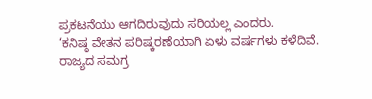ಪ್ರಕಟನೆಯು ಆಗದಿರುವುದು ಸರಿಯಲ್ಲ ಎಂದರು.
‘ಕನಿಷ್ಠ ವೇತನ ಪರಿಷ್ಕರಣೆಯಾಗಿ ಏಳು ವರ್ಷಗಳು ಕಳೆದಿವೆ. ರಾಜ್ಯದ ಸಮಗ್ರ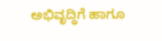ಅಭಿವೃದ್ಧಿಗೆ ಹಾಗೂ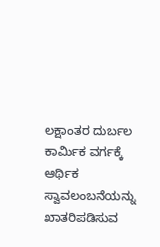ಲಕ್ಷಾಂತರ ದುರ್ಬಲ ಕಾರ್ಮಿಕ ವರ್ಗಕ್ಕೆ ಆರ್ಥಿಕ ಸ್ವಾವಲಂಬನೆಯನ್ನು ಖಾತರಿಪಡಿಸುವ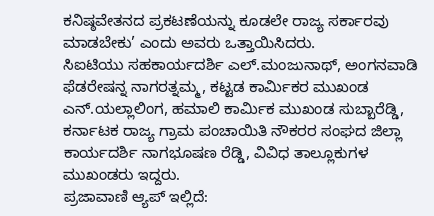ಕನಿಷ್ಠವೇತನದ ಪ್ರಕಟಣೆಯನ್ನು ಕೂಡಲೇ ರಾಜ್ಯ ಸರ್ಕಾರವು ಮಾಡಬೇಕು’ ಎಂದು ಅವರು ಒತ್ತಾಯಿಸಿದರು.
ಸಿಐಟಿಯು ಸಹಕಾರ್ಯದರ್ಶಿ ಎಲ್.ಮಂಜುನಾಥ್, ಅಂಗನವಾಡಿ ಫೆಡರೇಷನ್ನ ನಾಗರತ್ನಮ್ಮ, ಕಟ್ಟಡ ಕಾರ್ಮಿಕರ ಮುಖಂಡ ಎನ್.ಯಲ್ಲಾಲಿಂಗ, ಹಮಾಲಿ ಕಾರ್ಮಿಕ ಮುಖಂಡ ಸುಬ್ಬಾರೆಡ್ಡಿ, ಕರ್ನಾಟಕ ರಾಜ್ಯ ಗ್ರಾಮ ಪಂಚಾಯಿತಿ ನೌಕರರ ಸಂಘದ ಜಿಲ್ಲಾ ಕಾರ್ಯದರ್ಶಿ ನಾಗಭೂಷಣ ರೆಡ್ಡಿ, ವಿವಿಧ ತಾಲ್ಲೂಕುಗಳ ಮುಖಂಡರು ಇದ್ದರು.
ಪ್ರಜಾವಾಣಿ ಆ್ಯಪ್ ಇಲ್ಲಿದೆ: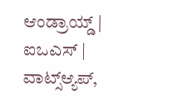ಆಂಡ್ರಾಯ್ಡ್ | ಐಒಎಸ್ | ವಾಟ್ಸ್ಆ್ಯಪ್,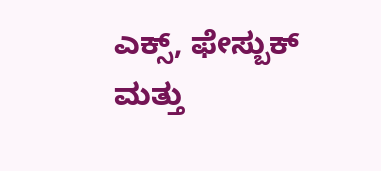ಎಕ್ಸ್, ಫೇಸ್ಬುಕ್ ಮತ್ತು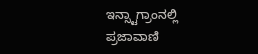ಇನ್ಸ್ಟಾಗ್ರಾಂನಲ್ಲಿ ಪ್ರಜಾವಾಣಿ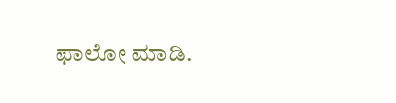ಫಾಲೋ ಮಾಡಿ.